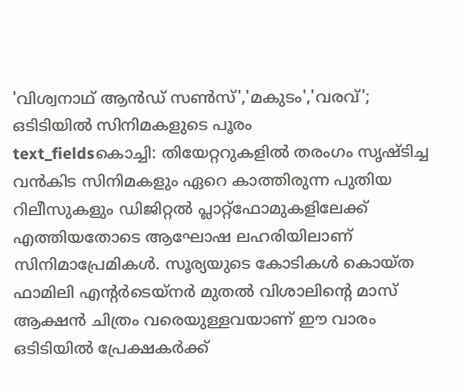'വിശ്വനാഥ് ആൻഡ് സൺസ്','മകുടം','വരവ്'; ഒടിടിയിൽ സിനിമകളുടെ പൂരം
text_fieldsകൊച്ചി: തിയേറ്ററുകളിൽ തരംഗം സൃഷ്ടിച്ച വൻകിട സിനിമകളും ഏറെ കാത്തിരുന്ന പുതിയ റിലീസുകളും ഡിജിറ്റൽ പ്ലാറ്റ്ഫോമുകളിലേക്ക് എത്തിയതോടെ ആഘോഷ ലഹരിയിലാണ് സിനിമാപ്രേമികൾ. സൂര്യയുടെ കോടികൾ കൊയ്ത ഫാമിലി എന്റർടെയ്നർ മുതൽ വിശാലിന്റെ മാസ് ആക്ഷൻ ചിത്രം വരെയുള്ളവയാണ് ഈ വാരം ഒടിടിയിൽ പ്രേക്ഷകർക്ക്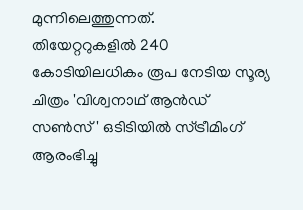മുന്നിലെത്തുന്നത്.
തിയേറ്ററുകളിൽ 240 കോടിയിലധികം രൂപ നേടിയ സൂര്യ ചിത്രം 'വിശ്വനാഥ് ആൻഡ് സൺസ്' ഒടിടിയിൽ സ്ട്രീമിംഗ് ആരംഭിച്ചു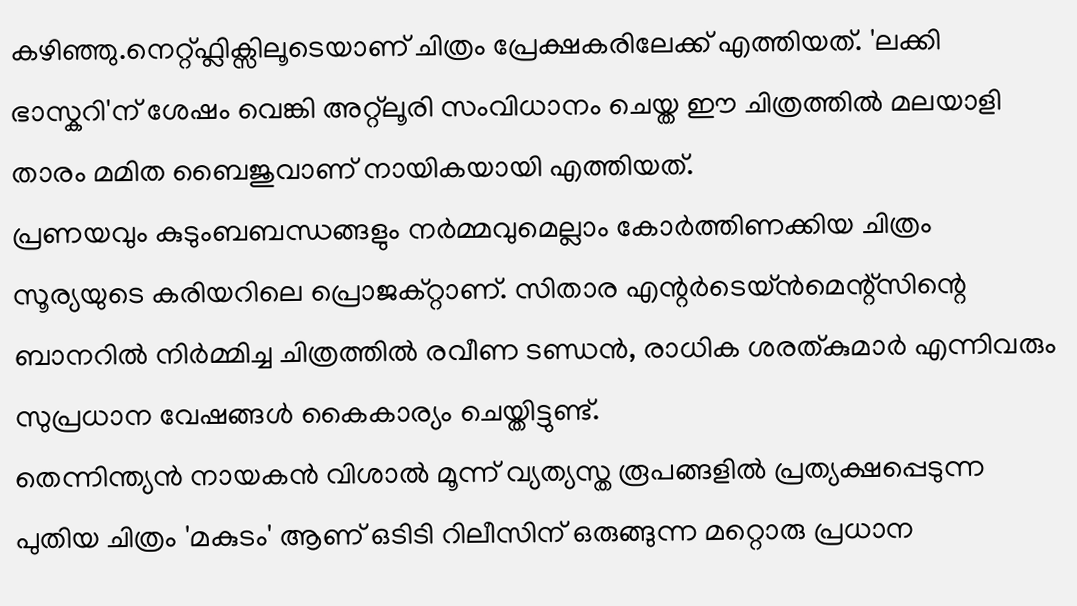കഴിഞ്ഞു.നെറ്റ്ഫ്ലിക്സിലൂടെയാണ് ചിത്രം പ്രേക്ഷകരിലേക്ക് എത്തിയത്. 'ലക്കി ഭാസ്കറി'ന് ശേഷം വെങ്കി അറ്റ്ലൂരി സംവിധാനം ചെയ്ത ഈ ചിത്രത്തിൽ മലയാളി താരം മമിത ബൈജുവാണ് നായികയായി എത്തിയത്.
പ്രണയവും കുടുംബബന്ധങ്ങളും നർമ്മവുമെല്ലാം കോർത്തിണക്കിയ ചിത്രം സൂര്യയുടെ കരിയറിലെ പ്രൊജക്റ്റാണ്. സിതാര എന്റർടെയ്ൻമെന്റ്സിന്റെ ബാനറിൽ നിർമ്മിച്ച ചിത്രത്തിൽ രവീണ ടണ്ഡൻ, രാധിക ശരത്കുമാർ എന്നിവരും സുപ്രധാന വേഷങ്ങൾ കൈകാര്യം ചെയ്തിട്ടുണ്ട്.
തെന്നിന്ത്യൻ നായകൻ വിശാൽ മൂന്ന് വ്യത്യസ്ത രൂപങ്ങളിൽ പ്രത്യക്ഷപ്പെടുന്ന പുതിയ ചിത്രം 'മകുടം' ആണ് ഒടിടി റിലീസിന് ഒരുങ്ങുന്ന മറ്റൊരു പ്രധാന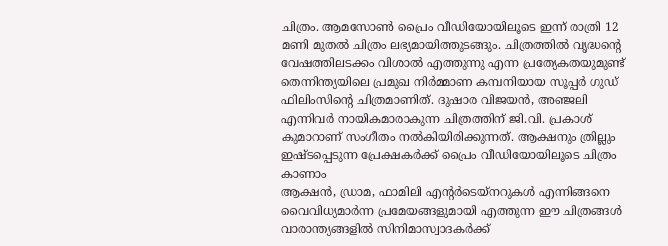ചിത്രം. ആമസോൺ പ്രൈം വീഡിയോയിലൂടെ ഇന്ന് രാത്രി 12 മണി മുതൽ ചിത്രം ലഭ്യമായിത്തുടങ്ങും. ചിത്രത്തിൽ വൃദ്ധന്റെ വേഷത്തിലടക്കം വിശാൽ എത്തുന്നു എന്ന പ്രത്യേകതയുമുണ്ട്
തെന്നിന്ത്യയിലെ പ്രമുഖ നിർമ്മാണ കമ്പനിയായ സൂപ്പർ ഗുഡ് ഫിലിംസിന്റെ ചിത്രമാണിത്. ദുഷാര വിജയൻ, അഞ്ജലി എന്നിവർ നായികമാരാകുന്ന ചിത്രത്തിന് ജി.വി. പ്രകാശ് കുമാറാണ് സംഗീതം നൽകിയിരിക്കുന്നത്. ആക്ഷനും ത്രില്ലും ഇഷ്ടപ്പെടുന്ന പ്രേക്ഷകർക്ക് പ്രൈം വീഡിയോയിലൂടെ ചിത്രം കാണാം
ആക്ഷൻ, ഡ്രാമ, ഫാമിലി എന്റർടെയ്നറുകൾ എന്നിങ്ങനെ വൈവിധ്യമാർന്ന പ്രമേയങ്ങളുമായി എത്തുന്ന ഈ ചിത്രങ്ങൾ വാരാന്ത്യങ്ങളിൽ സിനിമാസ്വാദകർക്ക്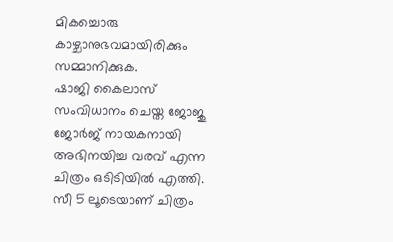മികച്ചൊരു കാഴ്ചാനുഭവമായിരിക്കും സമ്മാനിക്കുക.
ഷാജി കൈലാസ് സംവിധാനം ചെയ്ത ജോജു ജോർജ് നായകനായി അഭിനയിച്ച വരവ് എന്ന ചിത്രം ഒടിടിയിൽ എത്തി. സീ 5 ലൂടെയാണ് ചിത്രം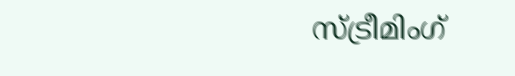സ്ട്രീമിംഗ്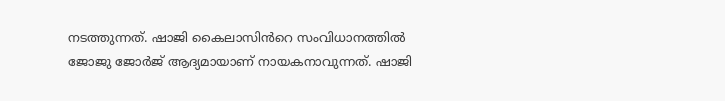നടത്തുന്നത്. ഷാജി കൈലാസിൻറെ സംവിധാനത്തിൽ ജോജു ജോർജ് ആദ്യമായാണ് നായകനാവുന്നത്. ഷാജി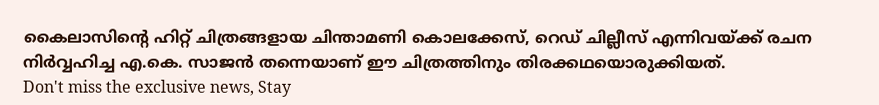കൈലാസിന്റെ ഹിറ്റ് ചിത്രങ്ങളായ ചിന്താമണി കൊലക്കേസ്, റെഡ് ചില്ലീസ് എന്നിവയ്ക്ക് രചന നിർവ്വഹിച്ച എ.കെ. സാജൻ തന്നെയാണ് ഈ ചിത്രത്തിനും തിരക്കഥയൊരുക്കിയത്.
Don't miss the exclusive news, Stay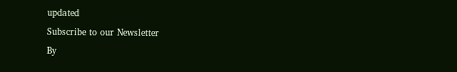updated
Subscribe to our Newsletter
By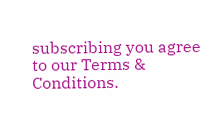subscribing you agree to our Terms & Conditions.